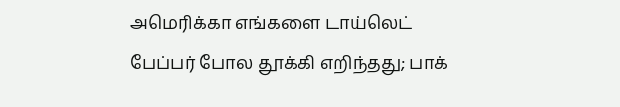அமெரிக்கா எங்களை டாய்லெட் பேப்பர் போல தூக்கி எறிந்தது; பாக்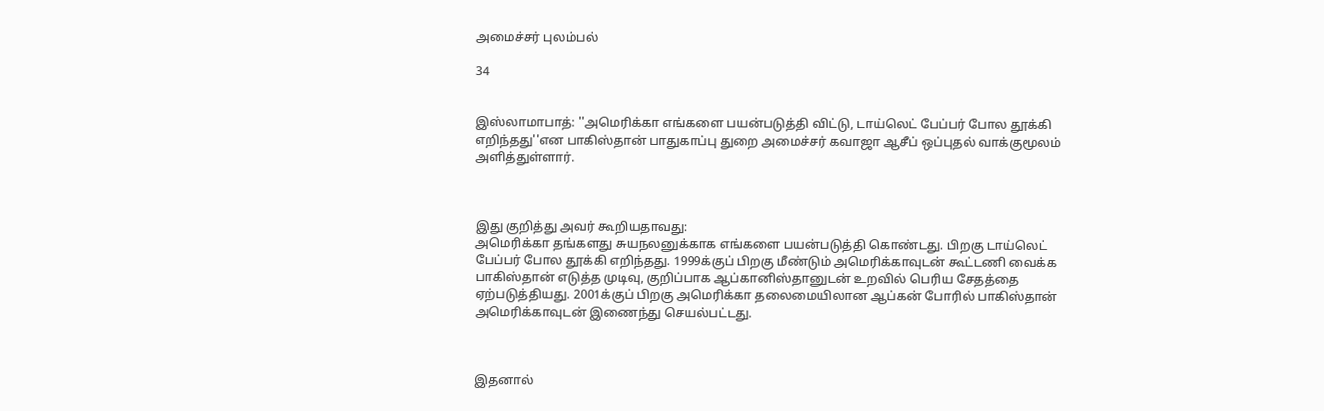அமைச்சர் புலம்பல்

34


இஸ்லாமாபாத்: ''அமெரிக்கா எங்களை பயன்படுத்தி விட்டு, டாய்லெட் பேப்பர் போல தூக்கி எறிந்தது''என பாகிஸ்தான் பாதுகாப்பு துறை அமைச்சர் கவாஜா ஆசீப் ஒப்புதல் வாக்குமூலம் அளித்துள்ளார்.



இது குறித்து அவர் கூறியதாவது:
அமெரிக்கா தங்களது சுயநலனுக்காக எங்களை பயன்படுத்தி கொண்டது. பிறகு டாய்லெட் பேப்பர் போல தூக்கி எறிந்தது. 1999க்குப் பிறகு மீண்டும் அமெரிக்காவுடன் கூட்டணி வைக்க பாகிஸ்தான் எடுத்த முடிவு, குறிப்பாக ஆப்கானிஸ்தானுடன் உறவில் பெரிய சேதத்தை ஏற்படுத்தியது. 2001க்குப் பிறகு அமெரிக்கா தலைமையிலான ஆப்கன் போரில் பாகிஸ்தான் அமெரிக்காவுடன் இணைந்து செயல்பட்டது.



இதனால்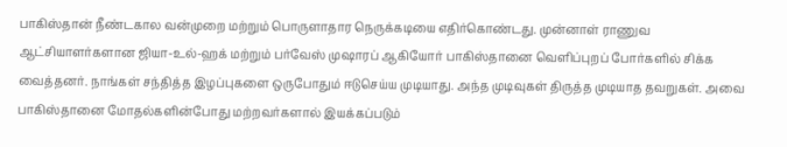பாகிஸ்தான் நீண்டகால வன்முறை மற்றும் பொருளாதார நெருக்கடியை எதிர்கொண்டது. முன்னாள் ராணுவ ஆட்சியாளர்களான ஜியா-உல்-ஹக் மற்றும் பர்வேஸ் முஷாரப் ஆகியோர் பாகிஸ்தானை வெளிப்புறப் போர்களில் சிக்க வைத்தனர். நாங்கள் சந்தித்த இழப்புகளை ஒருபோதும் ஈடுசெய்ய முடியாது. அந்த முடிவுகள் திருத்த முடியாத தவறுகள். அவை பாகிஸ்தானை மோதல்களின்போது மற்றவர்களால் இயக்கப்படும்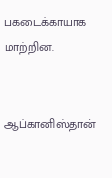பகடைக்காயாக மாற்றின.


ஆப்கானிஸ்தான்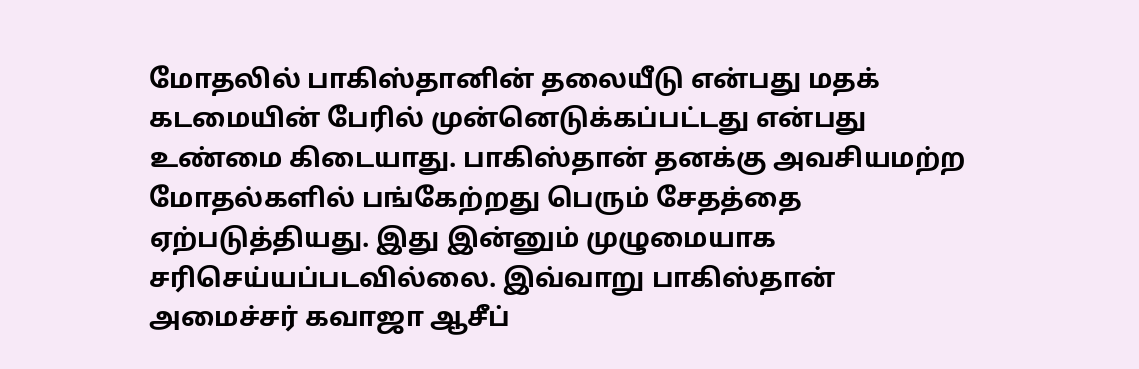மோதலில் பாகிஸ்தானின் தலையீடு என்பது மதக் கடமையின் பேரில் முன்னெடுக்கப்பட்டது என்பது உண்மை கிடையாது. பாகிஸ்தான் தனக்கு அவசியமற்ற மோதல்களில் பங்கேற்றது பெரும் சேதத்தை ஏற்படுத்தியது. இது இன்னும் முழுமையாக சரிசெய்யப்படவில்லை. இவ்வாறு பாகிஸ்தான் அமைச்சர் கவாஜா ஆசீப்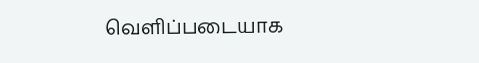வெளிப்படையாக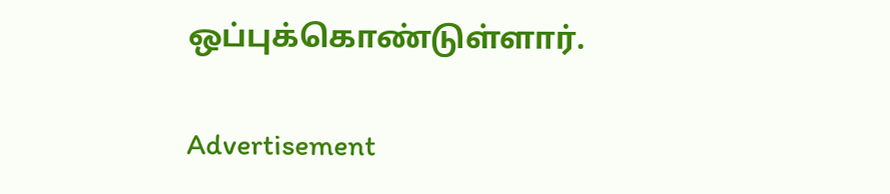ஒப்புக்கொண்டுள்ளார்.

Advertisement